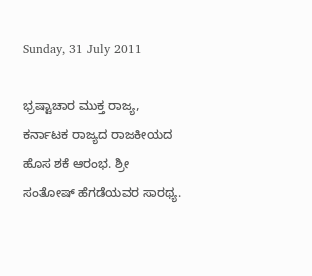Sunday, 31 July 2011

ಭ್ರಷ್ಟಾಚಾರ ಮುಕ್ತ ರಾಜ್ಯ, ಕರ್ನಾಟಕ ರಾಜ್ಯದ ರಾಜಕೀಯದ ಹೊಸ ಶಕೆ ಆರಂಭ. ಶ್ರೀ ಸಂತೋಷ್ ಹೆಗಡೆಯವರ ಸಾರಥ್ಯ.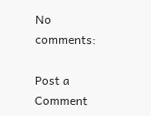No comments:

Post a Comment